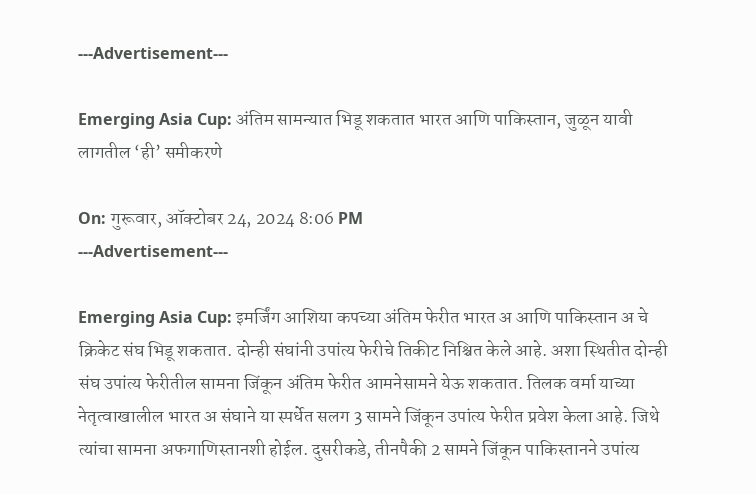---Advertisement---

Emerging Asia Cup: अंतिम सामन्यात भिडू शकतात भारत आणि पाकिस्तान, जुळून यावी लागतील ‘ही’ समीकरणे

On: गुरूवार, ऑक्टोबर 24, 2024 8:06 PM
---Advertisement---

Emerging Asia Cup: इमर्जिंग आशिया कपच्या अंतिम फेरीत भारत अ आणि पाकिस्तान अ चे क्रिकेट संघ भिडू शकतात. दोन्ही संघांनी उपांत्य फेरीचे तिकीट निश्चित केले आहे. अशा स्थितीत दोन्ही संघ उपांत्य फेरीतील सामना जिंकून अंतिम फेरीत आमनेसामने येऊ शकतात. तिलक वर्मा याच्या नेतृत्वाखालील भारत अ संघाने या स्पर्धेत सलग 3 सामने जिंकून उपांत्य फेरीत प्रवेश केला आहे. जिथे त्यांचा सामना अफगाणिस्तानशी होईल. दुसरीकडे, तीनपैकी 2 सामने जिंकून पाकिस्तानने उपांत्य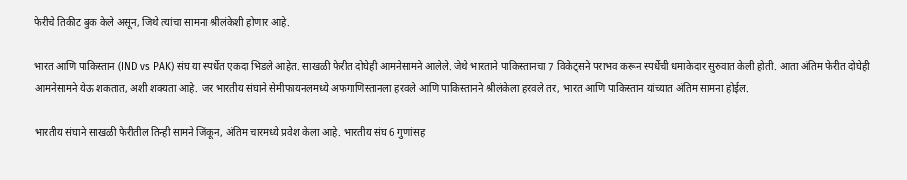फेरीचे तिकीट बुक केले असून, जिथे त्यांचा सामना श्रीलंकेशी होणार आहे.

भारत आणि पाकिस्तान (IND vs PAK) संघ या स्पर्धेत एकदा भिडले आहेत. साखळी फेरीत दोघेही आमनेसामने आलेले. जेथे भारताने पाकिस्तानचा 7 विकेट्सने पराभव करून स्पर्धेची धमाकेदार सुरुवात केली होती. आता अंतिम फेरीत दोघेही आमनेसामने येऊ शकतात, अशी शक्यता आहे. जर भारतीय संघाने सेमीफायनलमध्ये अफगाणिस्तानला हरवले आणि पाकिस्तानने श्रीलंकेला हरवले तर, भारत आणि पाकिस्तान यांच्यात अंतिम सामना होईल.

भारतीय संघाने साखळी फेरीतील तिन्ही सामने जिंकून, अंतिम चारमध्ये प्रवेश केला आहे. भारतीय संघ 6 गुणांसह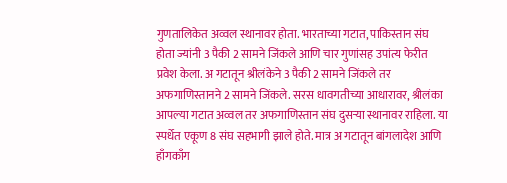गुणतालिकेत अव्वल स्थानावर होता. भारताच्या गटात, पाकिस्तान संघ होता ज्यांनी 3 पैकी 2 सामने जिंकले आणि चार गुणांसह उपांत्य फेरीत प्रवेश केला. अ गटातून श्रीलंकेने 3 पैकी 2 सामने जिंकले तर अफगाणिस्तानने 2 सामने जिंकले. सरस धावगतीच्या आधारावर, श्रीलंका आपल्या गटात अव्वल तर अफगाणिस्तान संघ दुसऱ्या स्थानावर राहिला. या स्पर्धेत एकूण 8 संघ सहभागी झाले होते. मात्र अ गटातून बांगलादेश आणि हाँगकाँग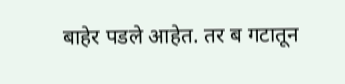बाहेर पडले आहेत. तर ब गटातून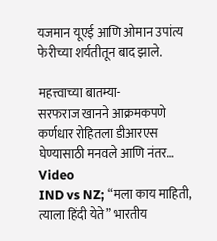यजमान यूएई आणि ओमान उपांत्य फेरीच्या शर्यतीतून बाद झाले.

महत्त्वाच्या बातम्या-
सरफराज खानने आक्रमकपणे कर्णधार रोहितला डीआरएस घेण्यासाठी मनवले आणि नंतर… Video
IND vs NZ; “मला काय माहिती, त्याला हिंदी येते” भारतीय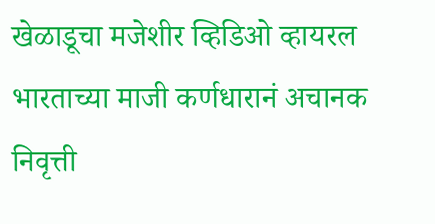खेळाडूचा मजेशीर व्हिडिओ व्हायरल
भारताच्या माजी कर्णधारानं अचानक निवृत्ती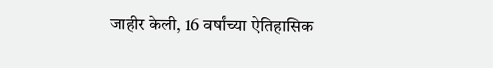जाहीर केली, 16 वर्षांच्या ऐतिहासिक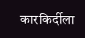कारकिर्दीला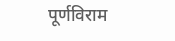पूर्णविराम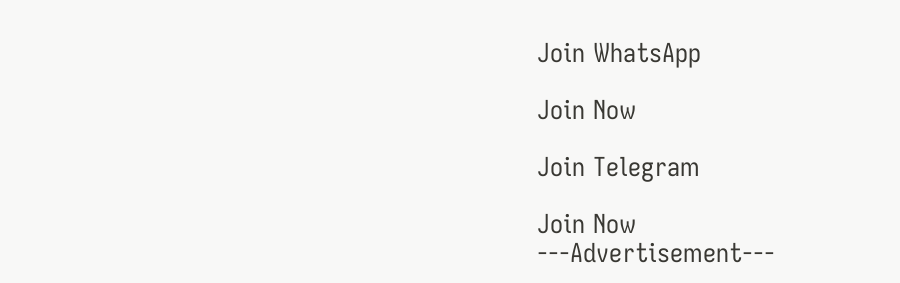Join WhatsApp

Join Now

Join Telegram

Join Now
---Advertisement---